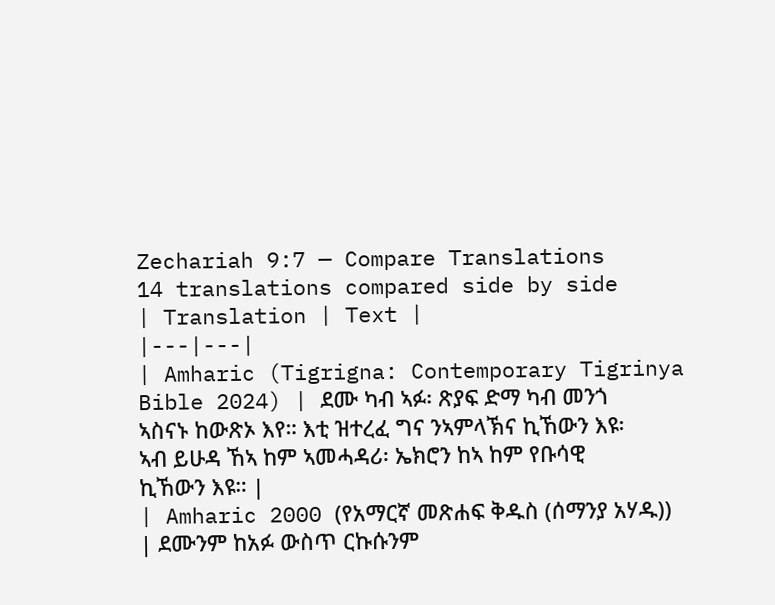Zechariah 9:7 — Compare Translations
14 translations compared side by side
| Translation | Text |
|---|---|
| Amharic (Tigrigna: Contemporary Tigrinya Bible 2024) | ደሙ ካብ ኣፉ፡ ጽያፍ ድማ ካብ መንጎ ኣስናኑ ከውጽኦ እየ። እቲ ዝተረፈ ግና ንኣምላኽና ኪኸውን እዩ፡ ኣብ ይሁዳ ኸኣ ከም ኣመሓዳሪ፡ ኤክሮን ከኣ ከም የቡሳዊ ኪኸውን እዩ። |
| Amharic 2000 (የአማርኛ መጽሐፍ ቅዱስ (ሰማንያ አሃዱ)) | ደሙንም ከአፉ ውስጥ ርኩሱንም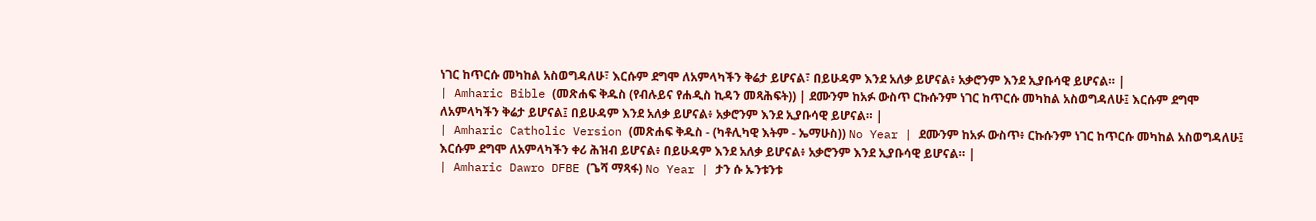ነገር ከጥርሱ መካከል አስወግዳለሁ፣ እርሱም ደግሞ ለአምላካችን ቅሬታ ይሆናል፣ በይሁዳም እንደ አለቃ ይሆናል፥ አቃሮንም እንደ ኢያቡሳዊ ይሆናል። |
| Amharic Bible (መጽሐፍ ቅዱስ (የብሉይና የሐዲስ ኪዳን መጻሕፍት)) | ደሙንም ከአፉ ውስጥ ርኩሱንም ነገር ከጥርሱ መካከል አስወግዳለሁ፤ እርሱም ደግሞ ለአምላካችን ቅሬታ ይሆናል፤ በይሁዳም እንደ አለቃ ይሆናል፥ አቃሮንም እንደ ኢያቡሳዊ ይሆናል። |
| Amharic Catholic Version (መጽሐፍ ቅዱስ - (ካቶሊካዊ እትም - ኤማሁስ)) No Year | ደሙንም ከአፉ ውስጥ፥ ርኩሱንም ነገር ከጥርሱ መካከል አስወግዳለሁ፤ እርሱም ደግሞ ለአምላካችን ቀሪ ሕዝብ ይሆናል፥ በይሁዳም እንደ አለቃ ይሆናል፥ አቃሮንም እንደ ኢያቡሳዊ ይሆናል። |
| Amharic Dawro DFBE (ጌሻ ማጻፋ) No Year | ታን ሱ ኡንቱንቱ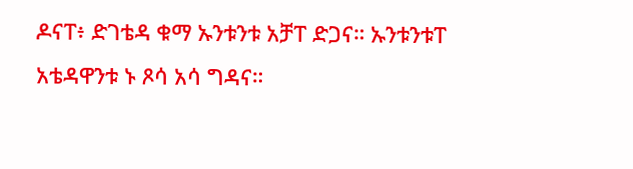ዶናፐ፥ ድገቴዳ ቁማ ኡንቱንቱ አቻፐ ድጋና። ኡንቱንቱፐ አቴዳዋንቱ ኑ ጾሳ አሳ ግዳና።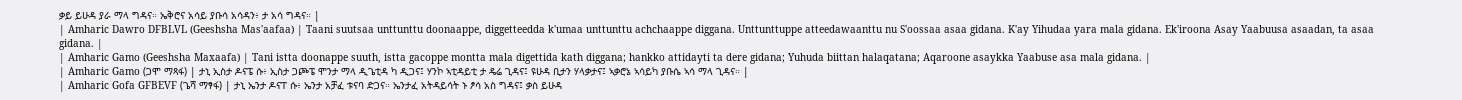ቃይ ይሁዳ ያራ ማላ ግዳና። ኤቅሮና አሳይ ያቡሳ አሳዳን፥ ታ አሳ ግዳና። |
| Amharic Dawro DFBLVL (Geeshsha Mas'aafaa) | Taani suutsaa unttunttu doonaappe, diggetteedda k'umaa unttunttu achchaappe diggana. Unttunttuppe atteedawaanttu nu S'oossaa asaa gidana. K'ay Yihudaa yara mala gidana. Ek'iroona Asay Yaabuusa asaadan, ta asaa gidana. |
| Amharic Gamo (Geeshsha Maxaafa) | Tani istta doonappe suuth, istta gacoppe montta mala digettida kath diggana; hankko attidayti ta dere gidana; Yuhuda biittan halaqatana; Aqaroone asaykka Yaabuse asa mala gidana. |
| Amharic Gamo (ጋሞ ማጻፋ) | ታኒ ኢስታ ዶናፔ ሱ፥ ኢስታ ጋጮፔ ሞንታ ማላ ዲጌቲዳ ካ ዲጋና፤ ሃንኮ ኣቲዳይቲ ታ ዴሬ ጊዳና፤ ዩሁዳ ቢታን ሃላቃታና፤ ኣቃሮኔ ኣሳይካ ያቡሴ ኣሳ ማላ ጊዳና። |
| Amharic Gofa GFBEVF (ጌሻ ማፃፋ) | ታኒ ኤንታ ዶናፐ ሱ፥ ኤንታ አቻፈ ቱናባ ድጋና። ኤንታፈ አትዳይሳት ኑ ፆሳ አስ ግዳና፤ ቃስ ይሁዳ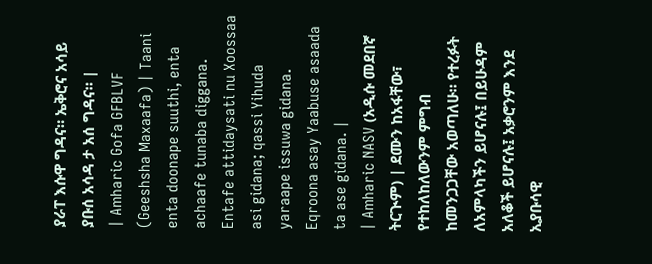ያራፐ እሱዋ ግዳና። ኤቅሮና አሳይ ያቡሰ አሳዳ ታ አሰ ግዳና። |
| Amharic Gofa GFBLVF (Geeshsha Maxaafa) | Taani enta doonape suuthi, enta achaafe tunaba diggana. Entafe attidaysati nu Xoossaa asi gidana; qassi Yihuda yaraape issuwa gidana. Eqroona asay Yaabuse asaada ta ase gidana. |
| Amharic NASV (አዲሱ መደበኛ ትርጒም) | ደሙን ከአፋቸው፣ የተከለከለውንም ምግብ ከመንጋጋቸው አወጣለሁ። የተረፉት ለአምላካችን ይሆናሉ፤ በይሁዳም አለቆች ይሆናሉ፤ አቃሮንም እንደ ኢያቡሳዊ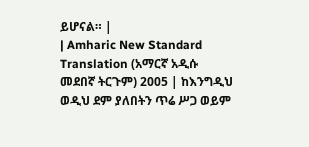ይሆናል። |
| Amharic New Standard Translation (አማርኛ አዲሱ መደበኛ ትርጉም) 2005 | ከእንግዲህ ወዲህ ደም ያለበትን ጥሬ ሥጋ ወይም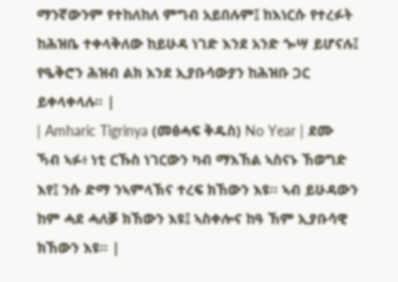ማንኛውንም የተከለከለ ምግብ አይበሉም፤ ከእነርሱ የተረፉት ከሕዝቤ ተቀላቅለው ከይሁዳ ነገድ እንደ አንድ ጐሣ ይሆናሉ፤ የዔቅሮን ሕዝብ ልክ እንደ ኢያቡሳውያን ከሕዝቡ ጋር ይቀላቀላሉ። |
| Amharic Tigrinya (መፅሓፍ ቅዱስ) No Year | ደሙ ኻብ ኣፉ፥ ነቲ ርኹስ ነገርውን ካብ ማእኸል ኣስናኑ ኸወግድ እየ፤ ንሱ ድማ ንኣምላኽና ተረፍ ክኸውን እዩ። ኣብ ይሁዳውን ከም ሓደ ሓለቓ ክኸውን እዩ፤ ኣስቀሎና ከዓ ኸም ኢያቡሳዊ ክኸውን እዩ። |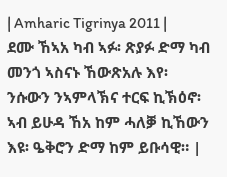| Amharic Tigrinya 2011 | ደሙ ኸኣአ ካብ ኣፉ፡ ጽያፉ ድማ ካብ መንጎ ኣስናኑ ኸውጽአሉ እየ፡ ንሱውን ንኣምላኽና ተርፍ ኪኽዕኖ፡ ኣብ ይሁዳ ኸአ ከም ሓለቓ ኪኸውን እዩ፡ ዔቅሮን ድማ ከም ይቡሳዊ። |